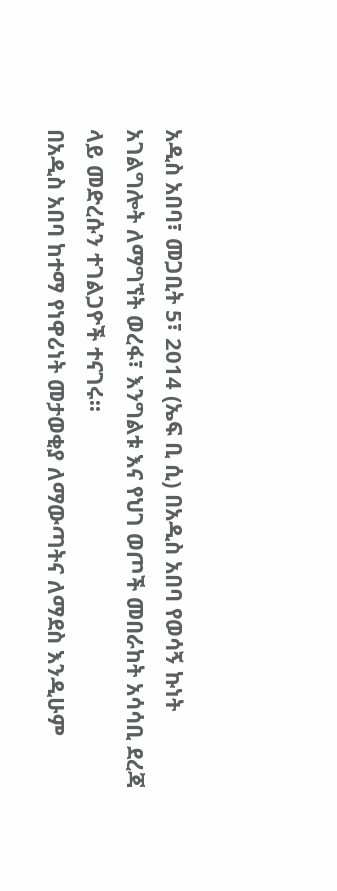አዲስ አበባ፣ መጋቢት 5፣ 2014 (ኤፍ ቢ ሲ) በአዲስ አበባ የወሳኝ ኩነት አገልግሎት ለማግኘት ወረፋ፣ እንግልቱ እና የህገ ወጦች መበራከት አሳሳቢ ደረጃ ላይ መድረሱን ተገልጋዮች ተናገሩ፡፡
በአዲስ አበባ ከተማ የነዋሪነት መታወቂያ ለማውጣትና ለማደስ እንዲሁም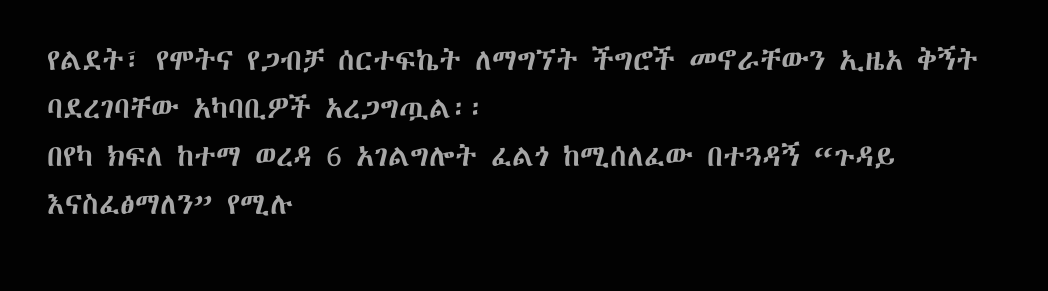የልደት፣ የሞትና የጋብቻ ሰርተፍኬት ለማግኘት ችግሮች መኖራቸውን ኢዜአ ቅኝት ባደረገባቸው አካባቢዎች አረጋግጧል፡፡
በየካ ክፍለ ከተማ ወረዳ 6 አገልግሎት ፈልጎ ከሚሰለፈው በተጓዳኝ “ጉዳይ እናስፈፅማለን” የሚሉ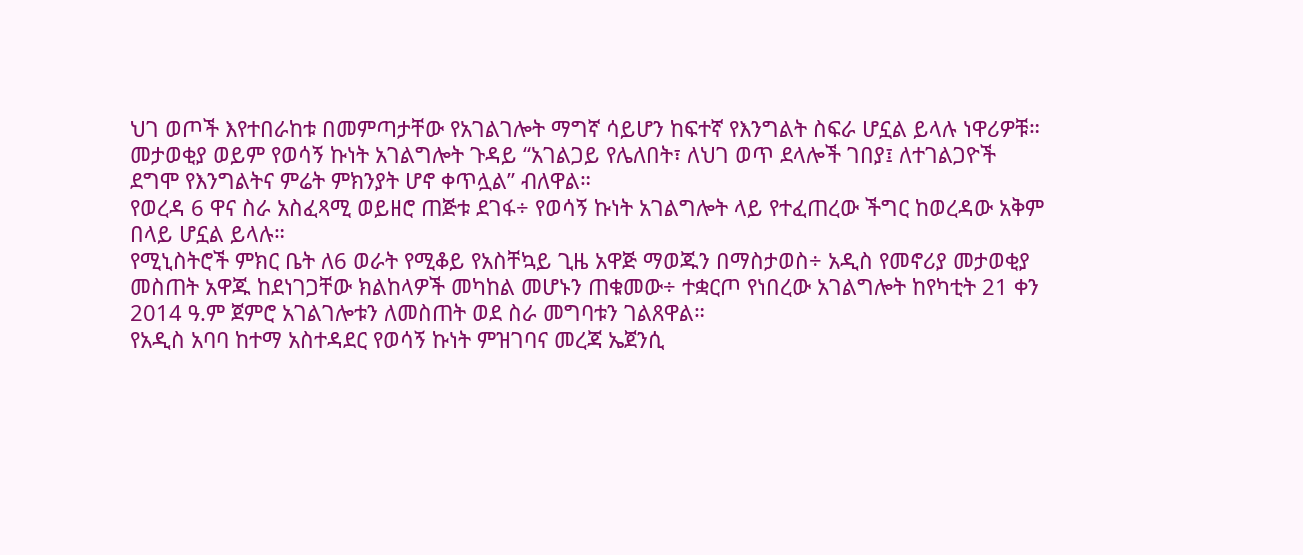ህገ ወጦች እየተበራከቱ በመምጣታቸው የአገልገሎት ማግኛ ሳይሆን ከፍተኛ የእንግልት ስፍራ ሆኗል ይላሉ ነዋሪዎቹ።
መታወቂያ ወይም የወሳኝ ኩነት አገልግሎት ጉዳይ “አገልጋይ የሌለበት፣ ለህገ ወጥ ደላሎች ገበያ፤ ለተገልጋዮች ደግሞ የእንግልትና ምሬት ምክንያት ሆኖ ቀጥሏል” ብለዋል።
የወረዳ 6 ዋና ስራ አስፈጻሚ ወይዘሮ ጠጅቱ ደገፋ÷ የወሳኝ ኩነት አገልግሎት ላይ የተፈጠረው ችግር ከወረዳው አቅም በላይ ሆኗል ይላሉ።
የሚኒስትሮች ምክር ቤት ለ6 ወራት የሚቆይ የአስቸኳይ ጊዜ አዋጅ ማወጁን በማስታወስ÷ አዲስ የመኖሪያ መታወቂያ መስጠት አዋጁ ከደነገጋቸው ክልከላዎች መካከል መሆኑን ጠቁመው÷ ተቋርጦ የነበረው አገልግሎት ከየካቲት 21 ቀን 2014 ዓ.ም ጀምሮ አገልገሎቱን ለመስጠት ወደ ስራ መግባቱን ገልጸዋል።
የአዲስ አባባ ከተማ አስተዳደር የወሳኝ ኩነት ምዝገባና መረጃ ኤጀንሲ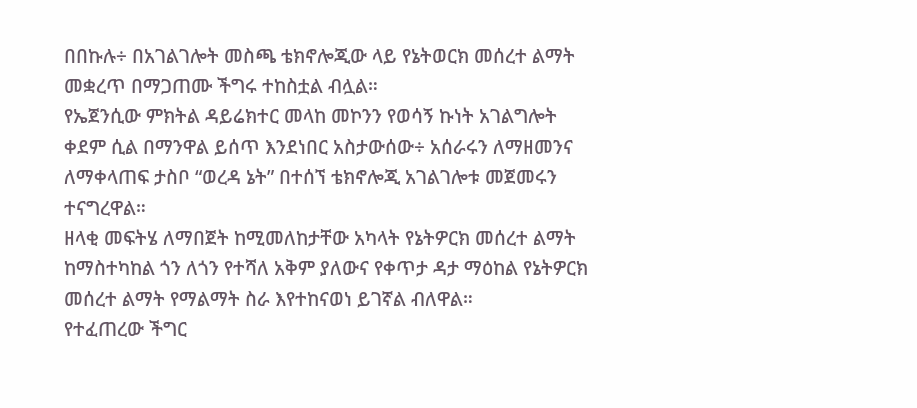በበኩሉ÷ በአገልገሎት መስጫ ቴክኖሎጂው ላይ የኔትወርክ መሰረተ ልማት መቋረጥ በማጋጠሙ ችግሩ ተከስቷል ብሏል።
የኤጀንሲው ምክትል ዳይሬክተር መላከ መኮንን የወሳኝ ኩነት አገልግሎት ቀደም ሲል በማንዋል ይሰጥ እንደነበር አስታውሰው÷ አሰራሩን ለማዘመንና ለማቀላጠፍ ታስቦ “ወረዳ ኔት” በተሰኘ ቴክኖሎጂ አገልገሎቱ መጀመሩን ተናግረዋል።
ዘላቂ መፍትሄ ለማበጀት ከሚመለከታቸው አካላት የኔትዎርክ መሰረተ ልማት ከማስተካከል ጎን ለጎን የተሻለ አቅም ያለውና የቀጥታ ዳታ ማዕከል የኔትዎርክ መሰረተ ልማት የማልማት ስራ እየተከናወነ ይገኛል ብለዋል።
የተፈጠረው ችግር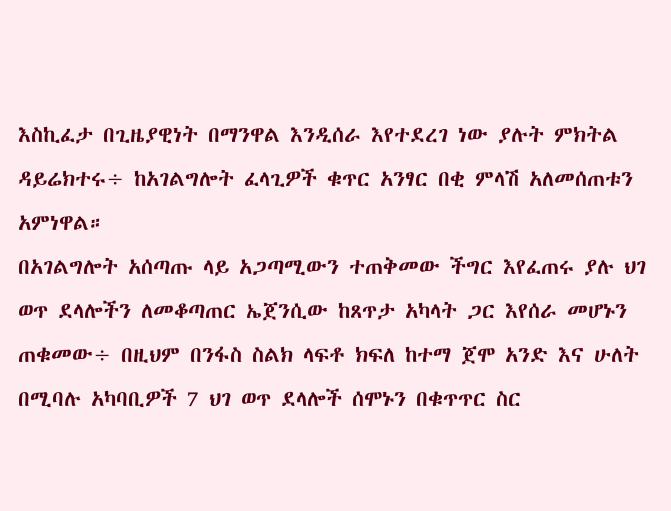እስኪፈታ በጊዜያዊነት በማንዋል እንዲሰራ እየተደረገ ነው ያሉት ምክትል ዳይሬክተሩ÷ ከአገልግሎት ፈላጊዎች ቁጥር አንፃር በቂ ምላሽ አለመሰጠቱን አምነዋል።
በአገልግሎት አሰጣጡ ላይ አጋጣሚውን ተጠቅመው ችግር እየፈጠሩ ያሉ ህገ ወጥ ደላሎችን ለመቆጣጠር ኤጀንሲው ከጸጥታ አካላት ጋር እየሰራ መሆኑን ጠቁመው÷ በዚህም በንፋስ ስልክ ላፍቶ ክፍለ ከተማ ጀሞ አንድ እና ሁለት በሚባሉ አካባቢዎች 7 ህገ ወጥ ደላሎች ሰሞኑን በቁጥጥር ስር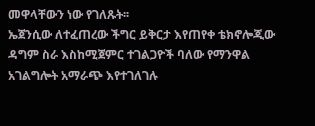መዋላቸውን ነው የገለጹት፡፡
ኤጀንሲው ለተፈጠረው ችግር ይቅርታ እየጠየቀ ቴክኖሎጂው ዳግም ስራ እስከሚጀምር ተገልጋዮች ባለው የማንዋል አገልግሎት አማራጭ እየተገለገሉ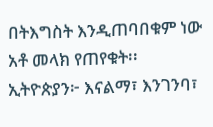በትእግስት እንዲጠባበቁም ነው አቶ መላክ የጠየቁት፡፡
ኢትዮጵያን፦ እናልማ፣ እንገንባ፣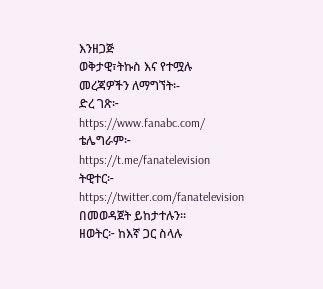እንዘጋጅ
ወቅታዊ፣ትኩስ እና የተሟሉ መረጃዎችን ለማግኘት፡-
ድረ ገጽ፦ https://www.fanabc.com/
ቴሌግራም፦ https://t.me/fanatelevision
ትዊተር፦ https://twitter.com/fanatelevision በመወዳጀት ይከታተሉን፡፡
ዘወትር፦ ከእኛ ጋር ስላሉ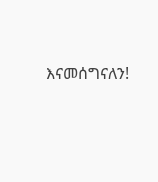እናመሰግናለን!